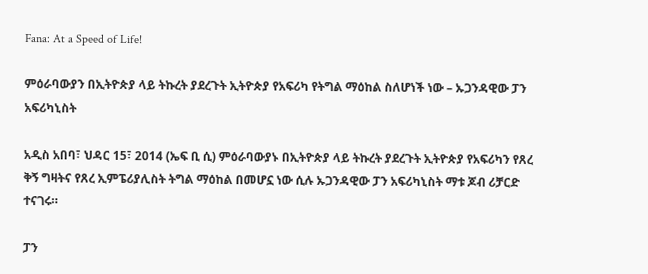Fana: At a Speed of Life!

ምዕራባውያን በኢትዮጵያ ላይ ትኩረት ያደረጉት ኢትዮጵያ የአፍሪካ የትግል ማዕከል ስለሆነች ነው – ኡጋንዳዊው ፓን አፍሪካኒስት

አዲስ አበባ፣ ህዳር 15፣ 2014 (ኤፍ ቢ ሲ) ምዕራባውያኑ በኢትዮጵያ ላይ ትኩረት ያደረጉት ኢትዮጵያ የአፍሪካን የጸረ ቅኝ ግዛትና የጸረ ኢምፔሪያሊስት ትግል ማዕከል በመሆኗ ነው ሲሉ ኡጋንዳዊው ፓን አፍሪካኒስት ማቱ ጆብ ሪቻርድ ተናገሩ።

ፓን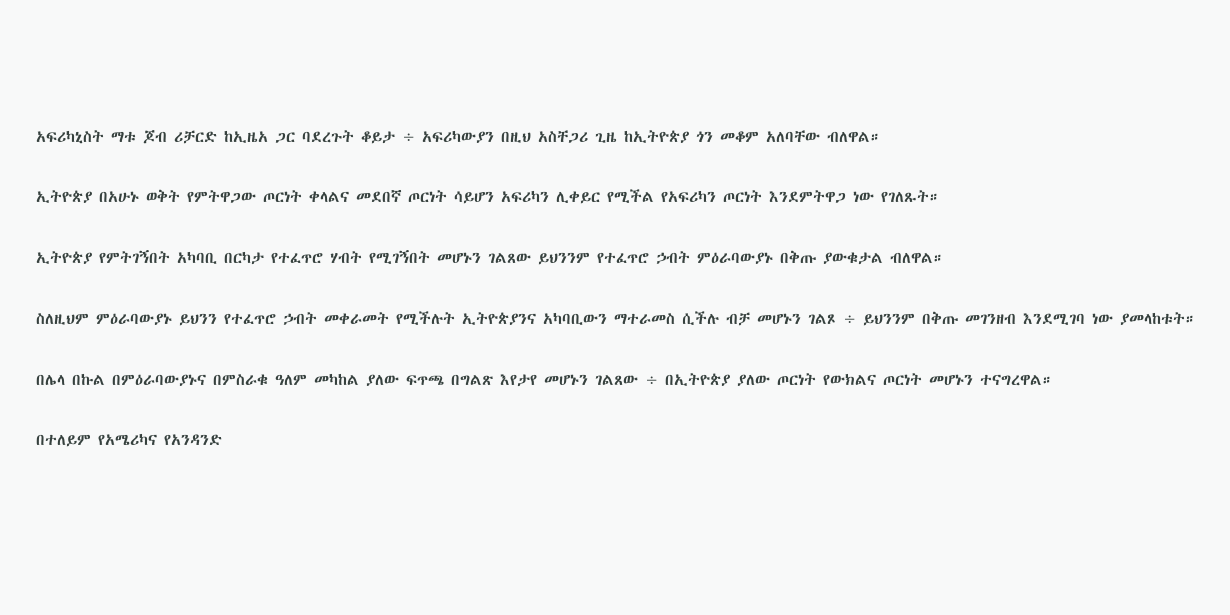አፍሪካኒስት ማቱ ጆብ ሪቻርድ ከኢዜአ ጋር ባደረጉት ቆይታ ÷ አፍሪካውያን በዚህ አስቸጋሪ ጊዜ ከኢትዮጵያ ጎን መቆም አለባቸው ብለዋል።

ኢትዮጵያ በአሁኑ ወቅት የምትዋጋው ጦርነት ቀላልና መደበኛ ጦርነት ሳይሆን አፍሪካን ሊቀይር የሚችል የአፍሪካን ጦርነት እንደምትዋጋ ነው የገለጹት።

ኢትዮጵያ የምትገኝበት አካባቢ በርካታ የተፈጥሮ ሃብት የሚገኝበት መሆኑን ገልጸው ይህንንም የተፈጥሮ ኃብት ምዕራባውያኑ በቅጡ ያውቁታል ብለዋል።

ስለዚህም ምዕራባውያኑ ይህንን የተፈጥሮ ኃብት መቀራመት የሚችሉት ኢትዮጵያንና አካባቢውን ማተራመስ ሲችሉ ብቻ መሆኑን ገልጾ ÷ ይህንንም በቅጡ መገንዘብ እንደሚገባ ነው ያመላከቱት።

በሌላ በኩል በምዕራባውያኑና በምስራቁ ዓለም መካከል ያለው ፍጥጫ በግልጽ እየታየ መሆኑን ገልጸው ÷ በኢትዮጵያ ያለው ጦርነት የውክልና ጦርነት መሆኑን ተናግረዋል።

በተለይም የአሜሪካና የአንዳንድ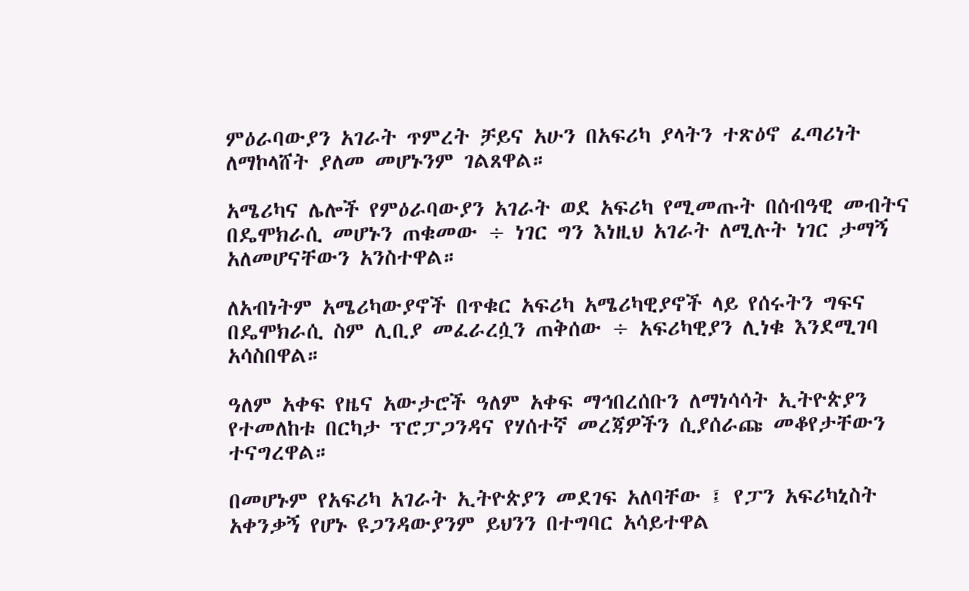ምዕራባውያን አገራት ጥምረት ቻይና አሁን በአፍሪካ ያላትን ተጽዕኖ ፈጣሪነት ለማኮላሸት ያለመ መሆኑንም ገልጸዋል።

አሜሪካና ሌሎች የምዕራባውያን አገራት ወደ አፍሪካ የሚመጡት በሰብዓዊ መብትና በዴሞክራሲ መሆኑን ጠቁመው ÷ ነገር ግን እነዚህ አገራት ለሚሉት ነገር ታማኝ አለመሆናቸውን አንስተዋል።

ለአብነትም አሜሪካውያኖች በጥቁር አፍሪካ አሜሪካዊያኖች ላይ የሰሩትን ግፍና በዴሞክራሲ ስም ሊቢያ መፈራረሷን ጠቅሰው ÷ አፍሪካዊያን ሊነቁ እንደሚገባ አሳስበዋል።

ዓለም አቀፍ የዜና አውታሮች ዓለም አቀፍ ማኅበረሰቡን ለማነሳሳት ኢትዮጵያን የተመለከቱ በርካታ ፕሮፓጋንዳና የሃሰተኛ መረጃዎችን ሲያሰራጩ መቆየታቸውን ተናግረዋል።

በመሆኑም የአፍሪካ አገራት ኢትዮጵያን መደገፍ አለባቸው ፤ የፓን አፍሪካኒስት አቀንቃኝ የሆኑ ዩጋንዳውያንም ይህንን በተግባር አሳይተዋል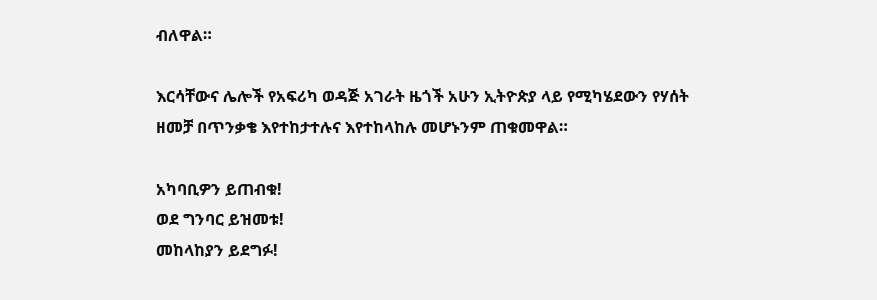ብለዋል።

እርሳቸውና ሌሎች የአፍሪካ ወዳጅ አገራት ዜጎች አሁን ኢትዮጵያ ላይ የሚካሄደውን የሃሰት ዘመቻ በጥንቃቄ እየተከታተሉና እየተከላከሉ መሆኑንም ጠቁመዋል።

አካባቢዎን ይጠብቁ!
ወደ ግንባር ይዝመቱ!
መከላከያን ይደግፉ!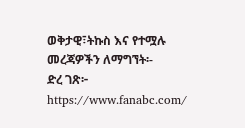ወቅታዊ፣ትኩስ እና የተሟሉ መረጃዎችን ለማግኘት፡-
ድረ ገጽ፦ https://www.fanabc.com/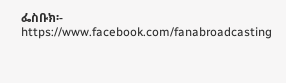ፌስቡክ፡- https://www.facebook.com/fanabroadcasting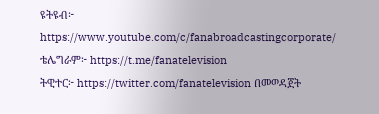ዩትዩብ፦ https://www.youtube.com/c/fanabroadcastingcorporate/
ቴሌግራም፦ https://t.me/fanatelevision
ትዊተር፦ https://twitter.com/fanatelevision በመወዳጀት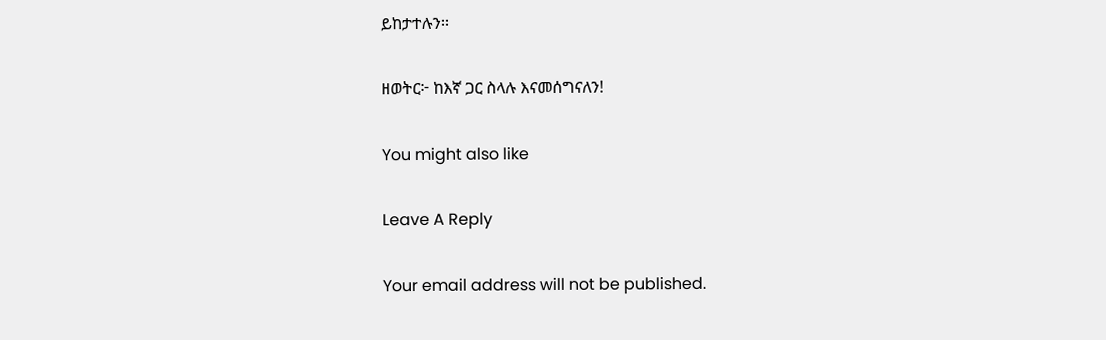ይከታተሉን፡፡

ዘወትር፦ ከእኛ ጋር ስላሉ እናመሰግናለን!

You might also like

Leave A Reply

Your email address will not be published.